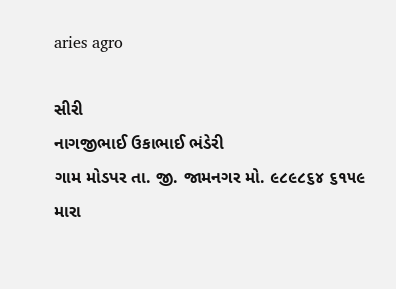aries agro

સીરી
નાગજીભાઈ ઉકાભાઈ ભંડેરી
ગામ મોડપર તા. જી. જામનગર મો. ૯૮૯૮૬૪ ૬૧૫૯
મારા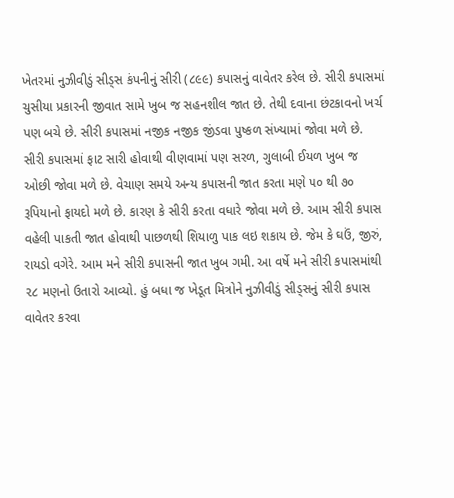ખેતરમાં નુઝીવીડું સીડ્સ કંપનીનું સીરી (૮૯૯) કપાસનું વાવેતર કરેલ છે. સીરી કપાસમાં ચુસીયા પ્રકારની જીવાત સામે ખુબ જ સહનશીલ જાત છે. તેથી દવાના છંટકાવનો ખર્ચ પણ બચે છે. સીરી કપાસમાં નજીક નજીક જીંડવા પુષ્કળ સંખ્યામાં જોવા મળે છે. સીરી કપાસમાં ફાટ સારી હોવાથી વીણવામાં પણ સરળ, ગુલાબી ઈયળ ખુબ જ ઓછી જોવા મળે છે. વેચાણ સમયે અન્ય કપાસની જાત કરતા મણે ૫૦ થી ૭૦ રૂપિયાનો ફાયદો મળે છે. કારણ કે સીરી કરતા વધારે જોવા મળે છે. આમ સીરી કપાસ વહેલી પાકતી જાત હોવાથી પાછળથી શિયાળુ પાક લઇ શકાય છે. જેમ કે ઘઉં, જીરું, રાયડો વગેરે. આમ મને સીરી કપાસની જાત ખુબ ગમી. આ વર્ષે મને સીરી કપાસમાંથી ૨૮ મણનો ઉતારો આવ્યો. હું બધા જ ખેડૂત મિત્રોને નુઝીવીડું સીડ્સનું સીરી કપાસ વાવેતર કરવા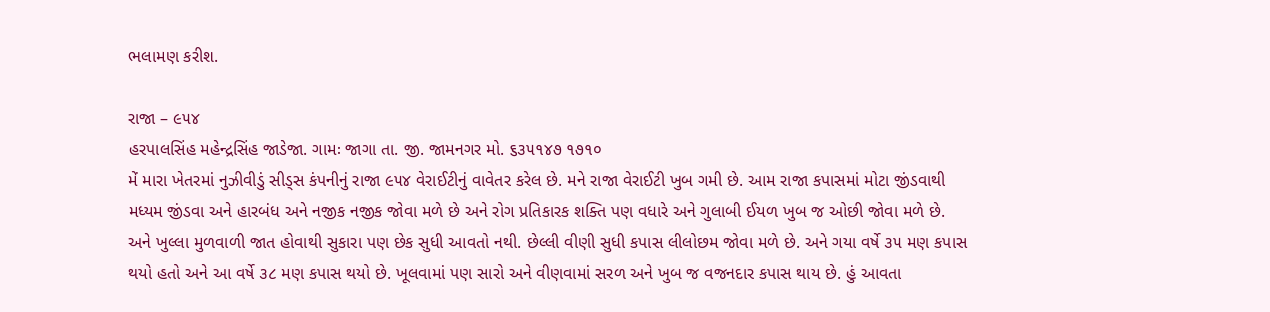ભલામણ કરીશ.

રાજા – ૯૫૪
હરપાલસિંહ મહેન્દ્રસિંહ જાડેજા. ગામઃ જાગા તા. જી. જામનગર મો. ૬૩૫૧૪૭ ૧૭૧૦
મેં મારા ખેતરમાં નુઝીવીડું સીડ્સ કંપનીનું રાજા ૯૫૪ વેરાઈટીનું વાવેતર કરેલ છે. મને રાજા વેરાઈટી ખુબ ગમી છે. આમ રાજા કપાસમાં મોટા જીંડવાથી મધ્યમ જીંડવા અને હારબંધ અને નજીક નજીક જોવા મળે છે અને રોગ પ્રતિકારક શક્તિ પણ વધારે અને ગુલાબી ઈયળ ખુબ જ ઓછી જોવા મળે છે. અને ખુલ્લા મુળવાળી જાત હોવાથી સુકારા પણ છેક સુધી આવતો નથી. છેલ્લી વીણી સુધી કપાસ લીલોછમ જોવા મળે છે. અને ગયા વર્ષે ૩૫ મણ કપાસ થયો હતો અને આ વર્ષે ૩૮ મણ કપાસ થયો છે. ખૂલવામાં પણ સારો અને વીણવામાં સરળ અને ખુબ જ વજનદાર કપાસ થાય છે. હું આવતા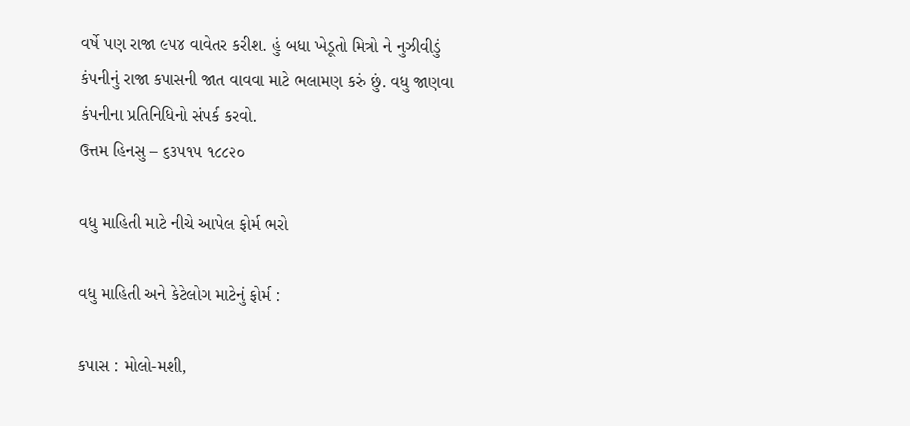વર્ષે પણ રાજા ૯૫૪ વાવેતર કરીશ. હું બધા ખેડૂતો મિત્રો ને નુઝીવીડું કંપનીનું રાજા કપાસની જાત વાવવા માટે ભલામણ કરું છું. વધુ જાણવા કંપનીના પ્રતિનિધિનો સંપર્ક કરવો.
ઉત્તમ હિનસુ – ૬૩૫૧૫ ૧૮૮૨૦

વધુ માહિતી માટે નીચે આપેલ ફોર્મ ભરો

વધુ માહિતી અને કેટેલોગ માટેનું ફોર્મ :

કપાસ : મોલો-મશી,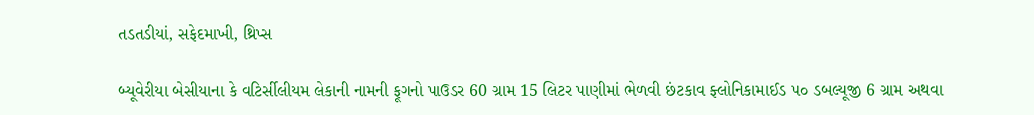તડતડીયાં, સફેદમાખી, થ્રિપ્સ

બ્યૂવેરીયા બેસીયાના કે વટિર્સીલીયમ લેકાની નામની ફૂગનો પાઉડર 60 ગ્રામ 15 લિટર પાણીમાં ભેળવી છંટકાવ ફ્લોનિકામાઈડ ૫૦ ડબલ્યૂજી 6 ગ્રામ અથવા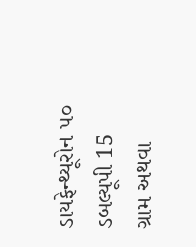ડાયફેન્થ્યૂરોન ૫૦ ડબલ્યૂપી 15 ગ્રામ અથવા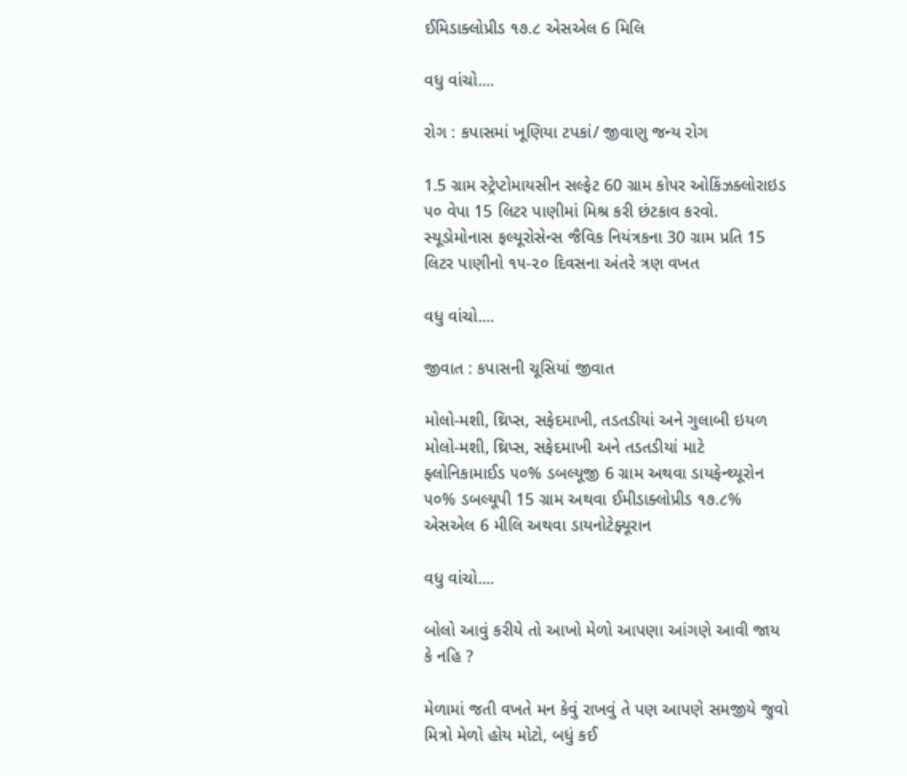ઈમિડાક્લોપ્રીડ ૧૭.૮ એસએલ 6 મિલિ

વધુ વાંચો....

રોગ : કપાસમાં ખૂણિયા ટપકાં/ જીવાણુ જન્ય રોગ

1.5 ગ્રામ સ્ટ્રેપ્ટોમાયસીન સલ્ફેટ 60 ગ્રામ કોપર ઓકિંઝક્લોરાઇડ ૫૦ વેપા 15 લિટર પાણીમાં મિશ્ર કરી છંટકાવ કરવો. સ્યૂડોમોનાસ ફલ્યૂરોસેન્સ જૈવિક નિયંત્રકના 30 ગ્રામ પ્રતિ 15 લિટર પાણીનો ૧૫-૨૦ દિવસના અંતરે ત્રણ વખત

વધુ વાંચો....

જીવાત : કપાસની ચૂસિયાં જીવાત

મોલો-મશી, થ્રિપ્સ, સફેદમાખી, તડતડીયાં અને ગુલાબી ઇયળ મોલો-મશી, થ્રિપ્સ, સફેદમાખી અને તડતડીયાં માટે ફ્લોનિકામાઈડ ૫૦% ડબલ્યૂજી 6 ગ્રામ અથવા ડાયફેન્થ્યૂરોન ૫૦% ડબલ્યૂપી 15 ગ્રામ અથવા ઈમીડાક્લોપ્રીડ ૧૭.૮% એસએલ 6 મીલિ અથવા ડાયનોટેફ્યૂરાન

વધુ વાંચો....

બોલો આવું કરીયે તો આખો મેળો આપણા આંગણે આવી જાય કે નહિ ?

મેળામાં જતી વખતે મન કેવું રાખવું તે પણ આપણે સમજીયે જુવો મિત્રો મેળો હોય મોટો, બધું કઈ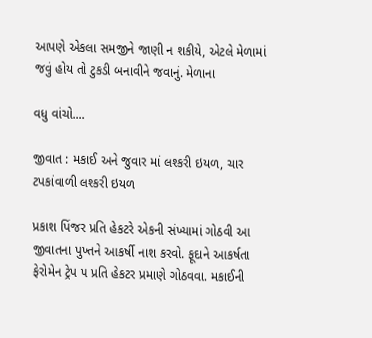આપણે એકલા સમજીને જાણી ન શકીયે, એટલે મેળામાં જવું હોય તો ટુકડી બનાવીને જવાનું. મેળાના

વધુ વાંચો....

જીવાત : મકાઈ અને જુવાર માં લશ્કરી ઇયળ, ચાર ટપકાંવાળી લશ્કરી ઇયળ

પ્રકાશ પિંજર પ્રતિ હેકટરે એકની સંખ્યામાં ગોઠવી આ જીવાતના પુખ્તને આકર્ષી નાશ કરવો. ફૂદાને આકર્ષતા ફેરોમેન ટ્રેપ ૫ પ્રતિ હેકટર પ્રમાણે ગોઠવવા. મકાઈની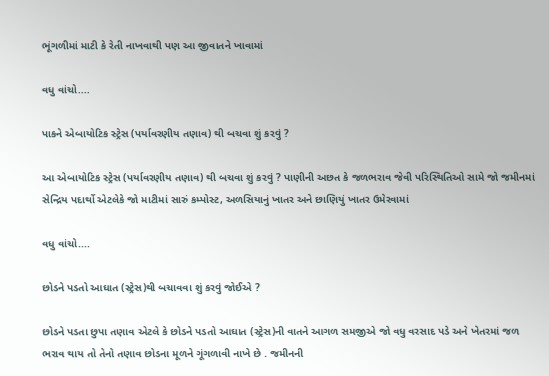ભૂંગળીમાં માટી કે રેતી નાખવાથી પણ આ જીવાતને ખાવામાં

વધુ વાંચો....

પાકને એબાયોટિક સ્ટ્રેસ (પર્યાવરણીય તણાવ) થી બચવા શું કરવું ?

આ એબાયોટિક સ્ટ્રેસ (પર્યાવરણીય તણાવ) થી બચવા શું કરવું ? પાણીની અછત કે જળભરાવ જેવી પરિસ્થિતિઓ સામે જો જમીનમાં સેન્દ્રિય પદાર્થો એટલેકે જો માટીમાં સારું કમ્પોસ્ટ, અળસિયાનું ખાતર અને છાણિયું ખાતર ઉમેરવામાં

વધુ વાંચો....

છોડને પડતો આઘાત (સ્ટ્રેસ)થી બચાવવા શું કરવું જોઈએ ?

છોડને પડતા છુપા તણાવ એટલે કે છોડને પડતો આઘાત (સ્ટ્રેસ)ની વાતને આગળ સમજીએ જો વધુ વરસાદ પડે અને ખેતરમાં જળ ભરાવ થાય તો તેનો તણાવ છોડના મૂળને ગૂંગળાવી નાખે છે . જમીનની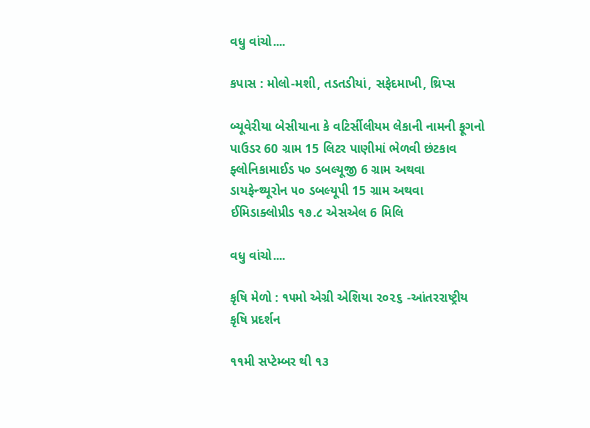વધુ વાંચો....

કપાસ : મોલો-મશી, તડતડીયાં, સફેદમાખી, થ્રિપ્સ

બ્યૂવેરીયા બેસીયાના કે વટિર્સીલીયમ લેકાની નામની ફૂગનો પાઉડર 60 ગ્રામ 15 લિટર પાણીમાં ભેળવી છંટકાવ ફ્લોનિકામાઈડ ૫૦ ડબલ્યૂજી 6 ગ્રામ અથવા ડાયફેન્થ્યૂરોન ૫૦ ડબલ્યૂપી 15 ગ્રામ અથવા ઈમિડાક્લોપ્રીડ ૧૭.૮ એસએલ 6 મિલિ

વધુ વાંચો....

કૃષિ મેળો : ૧૫મો એગ્રી એશિયા ૨૦૨૬ -આંતરરાષ્ટ્રીય કૃષિ પ્રદર્શન

૧૧મી સપ્ટેમ્બર થી ૧૩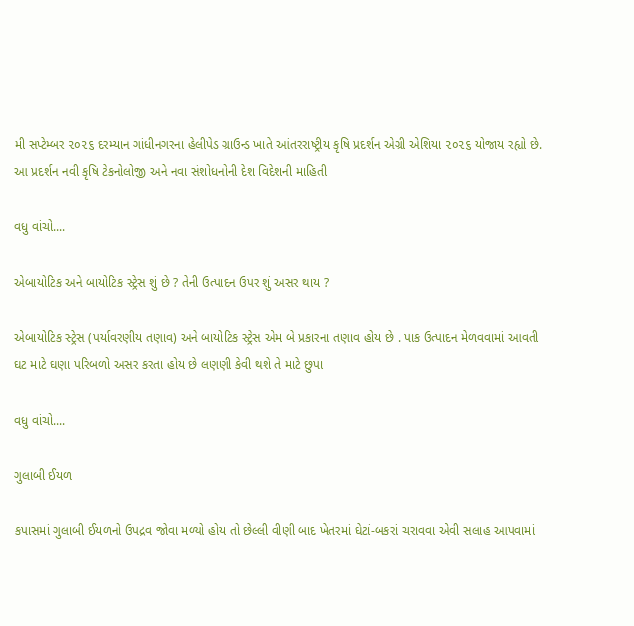મી સપ્ટેમ્બર ૨૦૨૬ દરમ્યાન ગાંધીનગરના હેલીપેડ ગ્રાઉન્ડ ખાતે આંતરરાષ્ટ્રીય કૃષિ પ્રદર્શન એગ્રી એશિયા ૨૦૨૬ યોજાય રહ્યો છે. આ પ્રદર્શન નવી કૃષિ ટેકનોલોજી અને નવા સંશોધનોની દેશ વિદેશની માહિતી

વધુ વાંચો....

એબાયોટિક અને બાયોટિક સ્ટ્રેસ શું છે ? તેની ઉત્પાદન ઉપર શું અસર થાય ?

એબાયોટિક સ્ટ્રેસ (પર્યાવરણીય તણાવ) અને બાયોટિક સ્ટ્રેસ એમ બે પ્રકારના તણાવ હોય છે . પાક ઉત્પાદન મેળવવામાં આવતી ઘટ માટે ઘણા પરિબળો અસર કરતા હોય છે લણણી કેવી થશે તે માટે છુપા

વધુ વાંચો....

ગુલાબી ઈયળ

કપાસમાં ગુલાબી ઈયળનો ઉપદ્રવ જોવા મળ્યો હોય તો છેલ્લી વીણી બાદ ખેતરમાં ઘેટાં-બકરાં ચરાવવા એવી સલાહ આપવામાં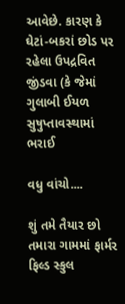આવેછે. કારણ કે ઘેટાં-બકરાં છોડ પર રહેલા ઉપદ્રવિત જીંડવા (કે જેમાં ગુલાબી ઈયળ સુષુપ્તાવસ્થામાં ભરાઈ

વધુ વાંચો....

શું તમે તૈયાર છો તમારા ગામમાં ફાર્મર ફિલ્ડ સ્કુલ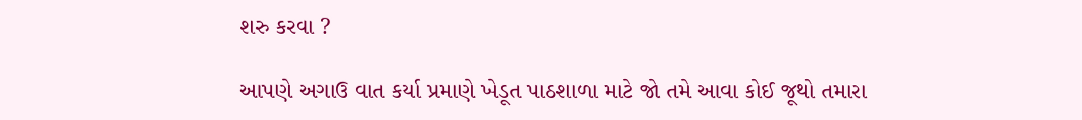શરુ કરવા ?

આપણે અગાઉ વાત કર્યા પ્રમાણે ખેડૂત પાઠશાળા માટે જો તમે આવા કોઈ જૂથો તમારા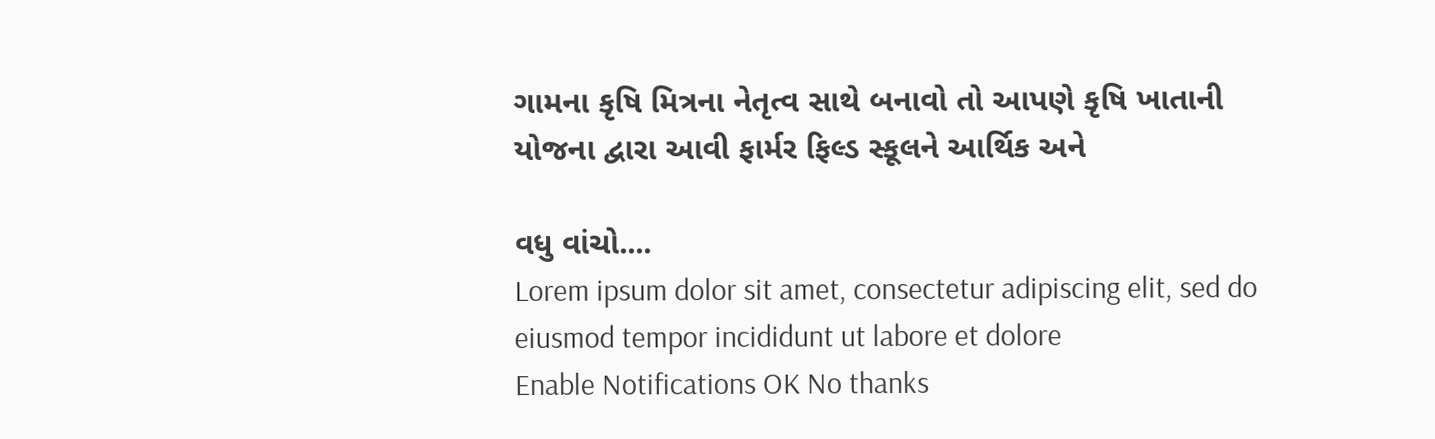ગામના કૃષિ મિત્રના નેતૃત્વ સાથે બનાવો તો આપણે કૃષિ ખાતાની યોજના દ્વારા આવી ફાર્મર ફિલ્ડ સ્કૂલને આર્થિક અને

વધુ વાંચો....
Lorem ipsum dolor sit amet, consectetur adipiscing elit, sed do eiusmod tempor incididunt ut labore et dolore
Enable Notifications OK No thanks